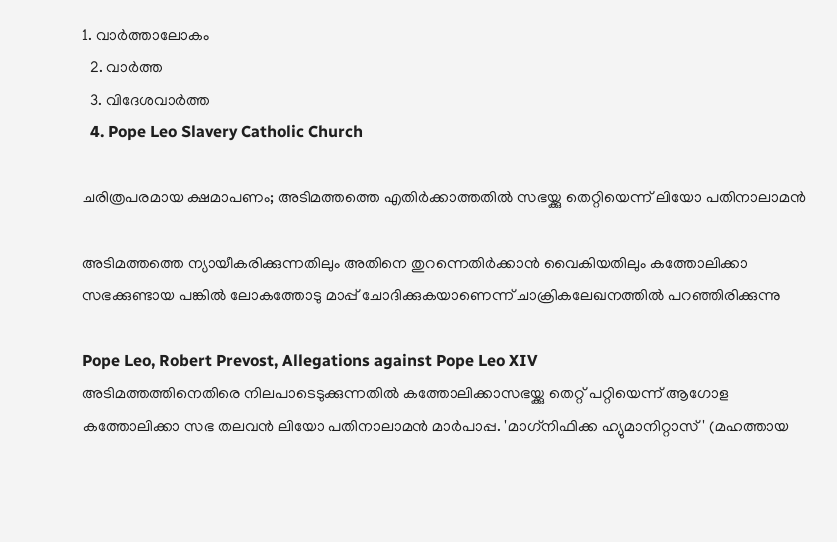1. വാര്‍ത്താലോകം
  2. വാര്‍ത്ത
  3. വിദേശവാര്‍ത്ത
  4. Pope Leo Slavery Catholic Church

ചരിത്രപരമായ ക്ഷമാപണം; അടിമത്തത്തെ എതിർക്കാത്തതിൽ സഭയ്ക്കു തെറ്റിയെന്ന് ലിയോ പതിനാലാമൻ

അടിമത്തത്തെ ന്യായീകരിക്കുന്നതിലും അതിനെ തുറന്നെതിർക്കാൻ വൈകിയതിലും കത്തോലിക്കാ സഭക്കുണ്ടായ പങ്കിൽ ലോകത്തോടു മാപ്പ് ചോദിക്കുകയാണെന്ന് ചാക്രികലേഖനത്തിൽ പറഞ്ഞിരിക്കുന്നു

Pope Leo, Robert Prevost, Allegations against Pope Leo XIV
അടിമത്തത്തിനെതിരെ നിലപാടെടുക്കുന്നതിൽ കത്തോലിക്കാസഭയ്ക്കു തെറ്റ് പറ്റിയെന്ന് ആഗോള കത്തോലിക്കാ സഭ തലവൻ ലിയോ പതിനാലാമൻ മാർപാപ്പ. 'മാഗ്‌നിഫിക്ക ഹ്യുമാനിറ്റാസ്' (മഹത്തായ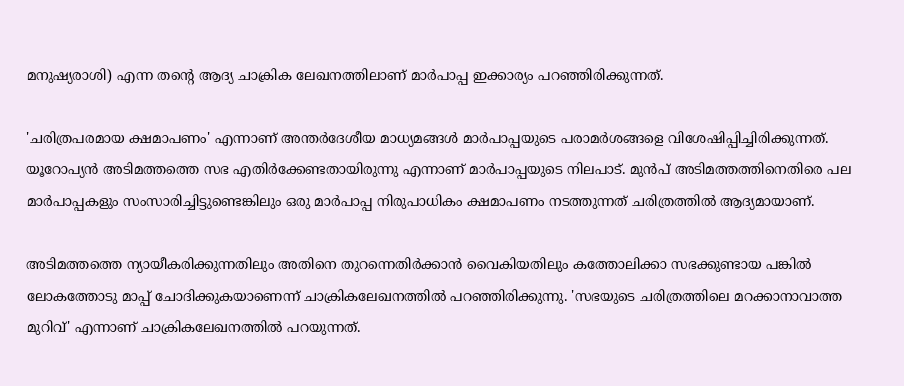മനുഷ്യരാശി) എന്ന തന്റെ ആദ്യ ചാക്രിക ലേഖനത്തിലാണ് മാർപാപ്പ ഇക്കാര്യം പറഞ്ഞിരിക്കുന്നത്.

'ചരിത്രപരമായ ക്ഷമാപണം' എന്നാണ് അന്തർദേശീയ മാധ്യമങ്ങൾ മാർപാപ്പയുടെ പരാമർശങ്ങളെ വിശേഷിപ്പിച്ചിരിക്കുന്നത്. യൂറോപ്യൻ അടിമത്തത്തെ സഭ എതിർക്കേണ്ടതായിരുന്നു എന്നാണ് മാർപാപ്പയുടെ നിലപാട്. മുൻപ് അടിമത്തത്തിനെതിരെ പല മാർപാപ്പകളും സംസാരിച്ചിട്ടുണ്ടെങ്കിലും ഒരു മാർപാപ്പ നിരുപാധികം ക്ഷമാപണം നടത്തുന്നത് ചരിത്രത്തിൽ ആദ്യമായാണ്.

അടിമത്തത്തെ ന്യായീകരിക്കുന്നതിലും അതിനെ തുറന്നെതിർക്കാൻ വൈകിയതിലും കത്തോലിക്കാ സഭക്കുണ്ടായ പങ്കിൽ ലോകത്തോടു മാപ്പ് ചോദിക്കുകയാണെന്ന് ചാക്രികലേഖനത്തിൽ പറഞ്ഞിരിക്കുന്നു. 'സഭയുടെ ചരിത്രത്തിലെ മറക്കാനാവാത്ത മുറിവ്' എന്നാണ് ചാക്രികലേഖനത്തിൽ പറയുന്നത്.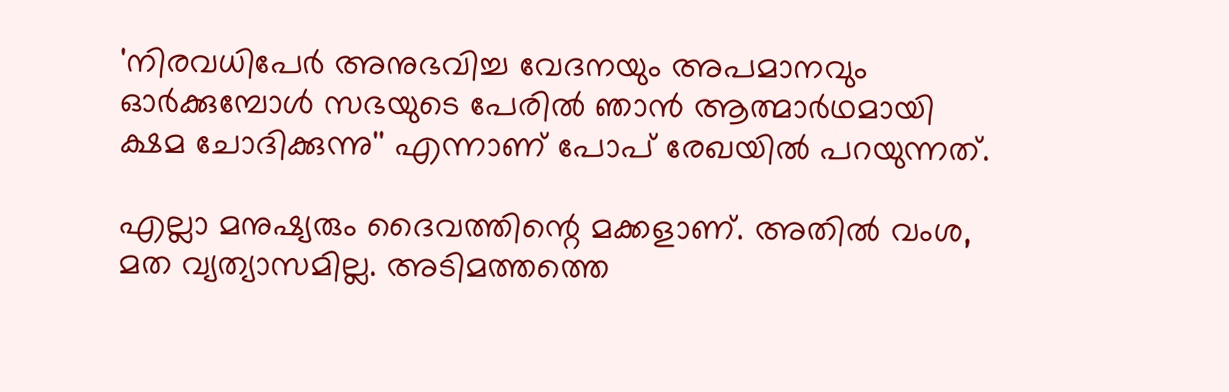'നിരവധിപേർ അനുഭവിച്ച വേദനയും അപമാനവും ഓർക്കുമ്പോൾ സഭയുടെ പേരിൽ ഞാൻ ആത്മാർഥമായി ക്ഷമ ചോദിക്കുന്നു'' എന്നാണ് പോപ് രേഖയിൽ പറയുന്നത്.

എല്ലാ മനുഷ്യരും ദൈവത്തിന്റെ മക്കളാണ്. അതിൽ വംശ, മത വ്യത്യാസമില്ല. അടിമത്തത്തെ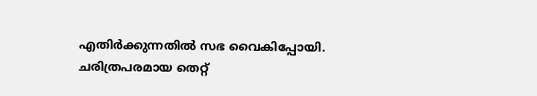എതിർക്കുന്നതിൽ സഭ വൈകിപ്പോയി. ചരിത്രപരമായ തെറ്റ്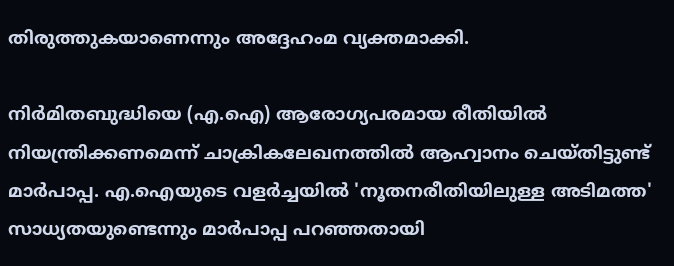തിരുത്തുകയാണെന്നും അദ്ദേഹംമ വ്യക്തമാക്കി.

നിർമിതബുദ്ധിയെ (എ.ഐ) ആരോഗ്യപരമായ രീതിയിൽ നിയന്ത്രിക്കണമെന്ന് ചാക്രികലേഖനത്തിൽ ആഹ്വാനം ചെയ്തിട്ടുണ്ട് മാർപാപ്പ. എ.ഐയുടെ വളർച്ചയിൽ 'നൂതനരീതിയിലുള്ള അടിമത്ത' സാധ്യതയുണ്ടെന്നും മാർപാപ്പ പറഞ്ഞതായി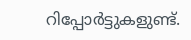റിപ്പോർട്ടുകളുണ്ട്.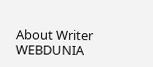About Writer
WEBDUNIA